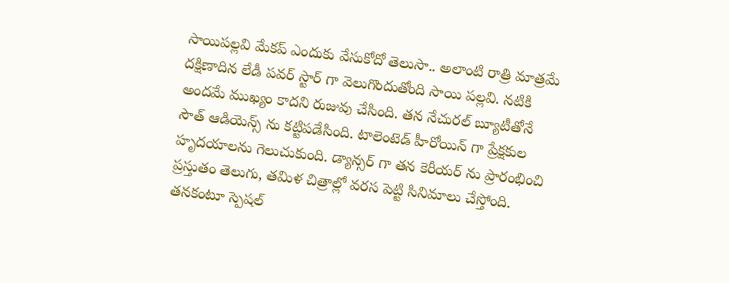సాయిపల్లవి మేకప్ ఎందుకు వేసుకోదో తెలుసా.. అలాంటి రాత్రి మాత్రమే
దక్షిణాదిన లేడీ పవర్ స్టార్ గా వెలుగొందుతోంది సాయి పల్లవి. నటికి అందమే ముఖ్యం కాదని రుజువు చేసింది. తన నేచురల్ బ్యూటీతోనే సౌత్ ఆడియెన్స్ ను కట్టిపడేసింది. టాలెంటెడ్ హీరోయిన్ గా ప్రేక్షకుల హృదయాలను గెలుచుకుంది. డ్యాన్సర్ గా తన కెరీయర్ ను ప్రారంభించి ప్రస్తుతం తెలుగు, తమిళ చిత్రాల్లో వరస పెట్టి సినిమాలు చేస్తోంది. తనకంటూ స్పెషల్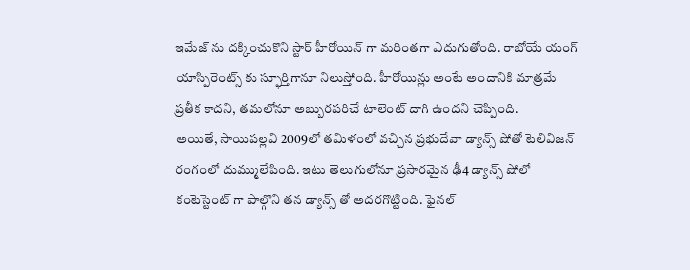ఇమేజ్ ను దక్కించుకొని స్టార్ హీరోయిన్ గా మరింతగా ఎదుగుతోంది. రాబోయే యంగ్ యాస్పిరెంట్స్ కు స్ఫూర్తిగానూ నిలుస్తోంది. హీరోయిన్లు అంటే అందానికి మాత్రమే ప్రతీక కాదని, తమలోనూ అబ్బురపరిచే టాలెంట్ దాగి ఉందని చెప్పింది.
అయితే, సాయిపల్లవి 2009లో తమిళంలో వచ్చిన ప్రభుదేవా డ్యాన్స్ షోతో టెలివిజన్ రంగంలో దుమ్ములేపింది. ఇటు తెలుగులోనూ ప్రసారమైన ఢీ4 డ్యాన్స్ షోలో కంటెస్టెంట్ గా పాల్గొని తన డ్యాన్స్ తో అదరగొట్టింది. ఫైనల్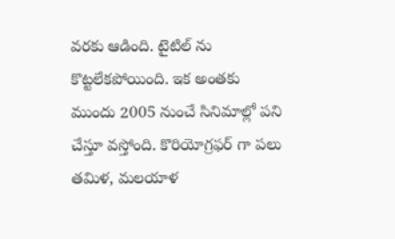వరకు ఆడింది. టైటిల్ ను కొట్టలేకపోయింది. ఇక అంతకు ముందు 2005 నుంచే సినిమాల్లో పని చేస్తూ వస్తోంది. కొరియోగ్రఫర్ గా పలు తమిళ, మలయాళ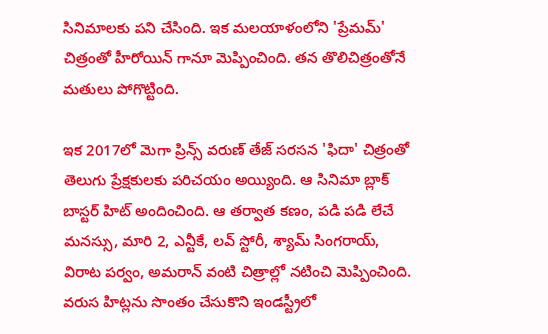సినిమాలకు పని చేసింది. ఇక మలయాళంలోని 'ప్రేమమ్' చిత్రంతో హీరోయిన్ గానూ మెప్పించింది. తన తొలిచిత్రంతోనే మతులు పోగొట్టింది.

ఇక 2017లో మెగా ప్రిన్స్ వరుణ్ తేజ్ సరసన 'ఫిదా' చిత్రంతో తెలుగు ప్రేక్షకులకు పరిచయం అయ్యింది. ఆ సినిమా బ్లాక్ బాస్టర్ హిట్ అందించింది. ఆ తర్వాత కణం, పడి పడి లేచే మనస్సు, మారి 2, ఎన్టీకే, లవ్ స్టోరీ, శ్యామ్ సింగరాయ్, విరాట పర్వం, అమరాన్ వంటి చిత్రాల్లో నటించి మెప్పించింది. వరుస హిట్లను సొంతం చేసుకొని ఇండస్ట్రీలో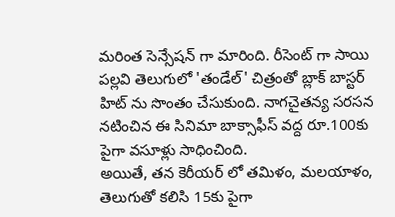మరింత సెన్సేషన్ గా మారింది. రీసెంట్ గా సాయి పల్లవి తెలుగులో 'తండేల్' చిత్రంతో బ్లాక్ బాస్టర్ హిట్ ను సొంతం చేసుకుంది. నాగచైతన్య సరసన నటించిన ఈ సినిమా బాక్సాఫీస్ వద్ద రూ.100కు పైగా వసూళ్లు సాధించింది.
అయితే, తన కెరీయర్ లో తమిళం, మలయాళం, తెలుగుతో కలిసి 15కు పైగా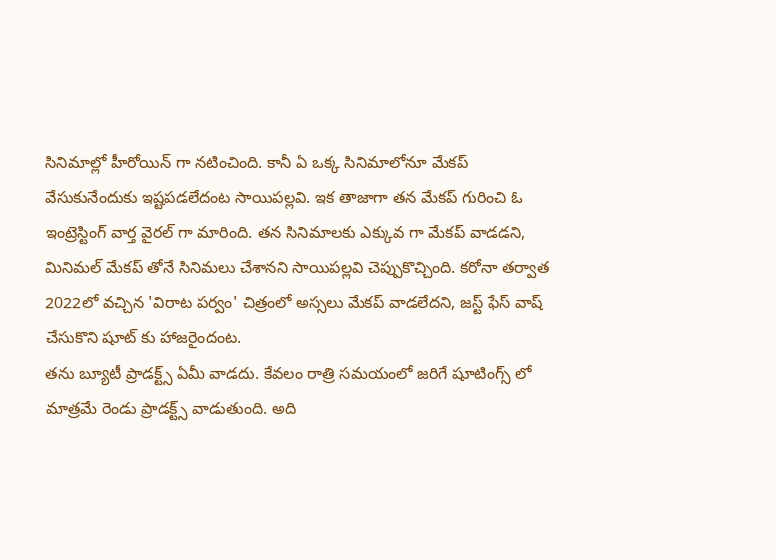సినిమాల్లో హీరోయిన్ గా నటించింది. కానీ ఏ ఒక్క సినిమాలోనూ మేకప్ వేసుకునేందుకు ఇష్టపడలేదంట సాయిపల్లవి. ఇక తాజాగా తన మేకప్ గురించి ఓ ఇంట్రెస్టింగ్ వార్త వైరల్ గా మారింది. తన సినిమాలకు ఎక్కువ గా మేకప్ వాడడని, మినిమల్ మేకప్ తోనే సినిమలు చేశానని సాయిపల్లవి చెప్పుకొచ్చింది. కరోనా తర్వాత 2022లో వచ్చిన 'విరాట పర్వం' చిత్రంలో అస్సలు మేకప్ వాడలేదని, జస్ట్ ఫేస్ వాష్ చేసుకొని షూట్ కు హాజరైందంట.
తను బ్యూటీ ప్రాడక్ట్స్ ఏమీ వాడదు. కేవలం రాత్రి సమయంలో జరిగే షూటింగ్స్ లో మాత్రమే రెండు ప్రాడక్ట్స్ వాడుతుంది. అది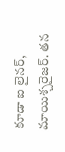కూడా ఐ లైనర్, మాయిశ్చరైజర్. తన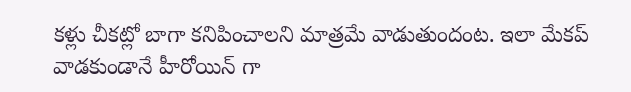కళ్లు చీకట్లో బాగా కనిపించాలని మాత్రమే వాడుతుందంట. ఇలా మేకప్ వాడకుండానే హీరోయిన్ గా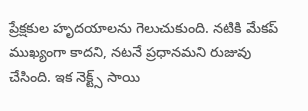ప్రేక్షకుల హృదయాలను గెలుచుకుంది. నటికి మేకప్ ముఖ్యంగా కాదని, నటనే ప్రధానమని రుజువు చేసింది. ఇక నెక్ట్స్ సాయి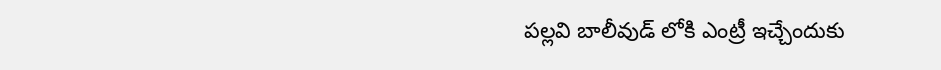పల్లవి బాలీవుడ్ లోకి ఎంట్రీ ఇచ్చేందుకు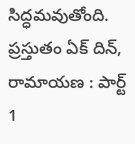సిద్ధమవుతోంది. ప్రస్తుతం ఏక్ దిన్, రామాయణ : పార్ట్ 1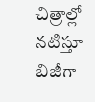చిత్రాల్లో నటిస్తూ బిజీగా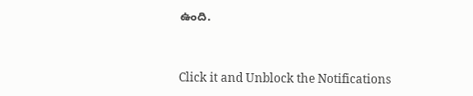ఉంది.


Click it and Unblock the Notifications